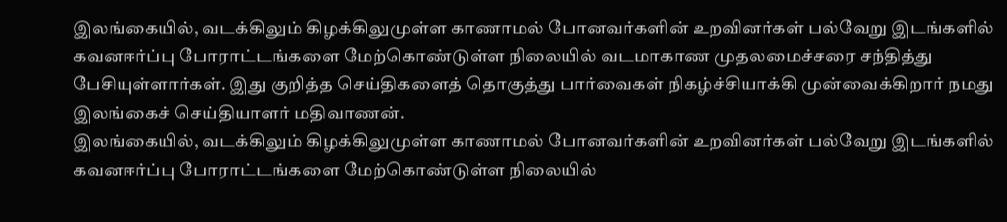இலங்கையில், வடக்கிலும் கிழக்கிலுமுள்ள காணாமல் போனவர்களின் உறவினர்கள் பல்வேறு இடங்களில் கவனஈர்ப்பு போராட்டங்களை மேற்கொண்டுள்ள நிலையில் வடமாகாண முதலமைச்சரை சந்தித்து பேசியுள்ளார்கள். இது குறித்த செய்திகளைத் தொகுத்து பார்வைகள் நிகழ்ச்சியாக்கி முன்வைக்கிறார் நமது இலங்கைச் செய்தியாளர் மதிவாணன்.
இலங்கையில், வடக்கிலும் கிழக்கிலுமுள்ள காணாமல் போனவர்களின் உறவினர்கள் பல்வேறு இடங்களில் கவனஈர்ப்பு போராட்டங்களை மேற்கொண்டுள்ள நிலையில்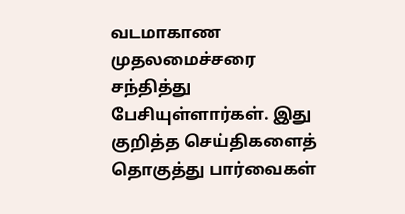வடமாகாண முதலமைச்சரை சந்தித்து பேசியுள்ளார்கள். இது குறித்த செய்திகளைத் தொகுத்து பார்வைகள்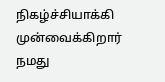நிகழ்ச்சியாக்கி முன்வைக்கிறார் நமது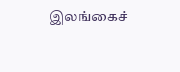இலங்கைச்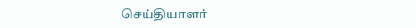செய்தியாளர்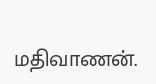மதிவாணன்.